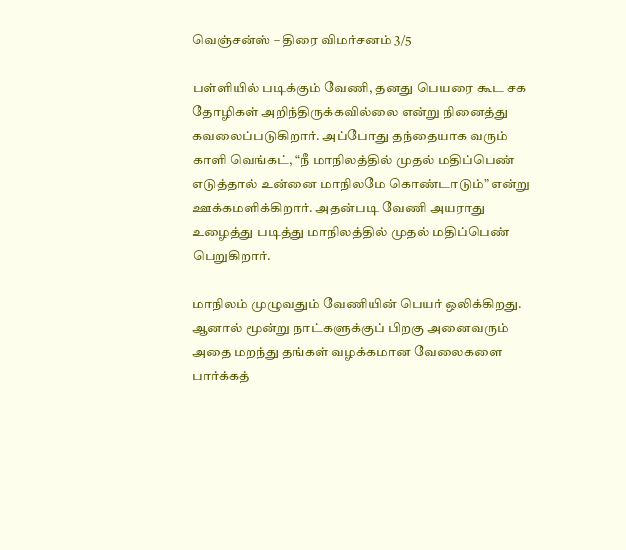வெஞ்சன்ஸ் – திரை விமர்சனம் 3/5

பள்ளியில் படிக்கும் வேணி, தனது பெயரை கூட சக தோழிகள் அறிந்திருக்கவில்லை என்று நினைத்து கவலைப்படுகிறார். அப்போது தந்தையாக வரும் காளி வெங்கட், “நீ மாநிலத்தில் முதல் மதிப்பெண் எடுத்தால் உன்னை மாநிலமே கொண்டாடும்” என்று ஊக்கமளிக்கிறார். அதன்படி வேணி அயராது உழைத்து படித்து மாநிலத்தில் முதல் மதிப்பெண் பெறுகிறார்.

மாநிலம் முழுவதும் வேணியின் பெயர் ஒலிக்கிறது. ஆனால் மூன்று நாட்களுக்குப் பிறகு அனைவரும் அதை மறந்து தங்கள் வழக்கமான வேலைகளை பார்க்கத்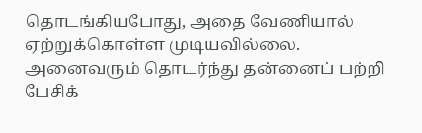தொடங்கியபோது, அதை வேணியால் ஏற்றுக்கொள்ள முடியவில்லை. அனைவரும் தொடர்ந்து தன்னைப் பற்றி பேசிக்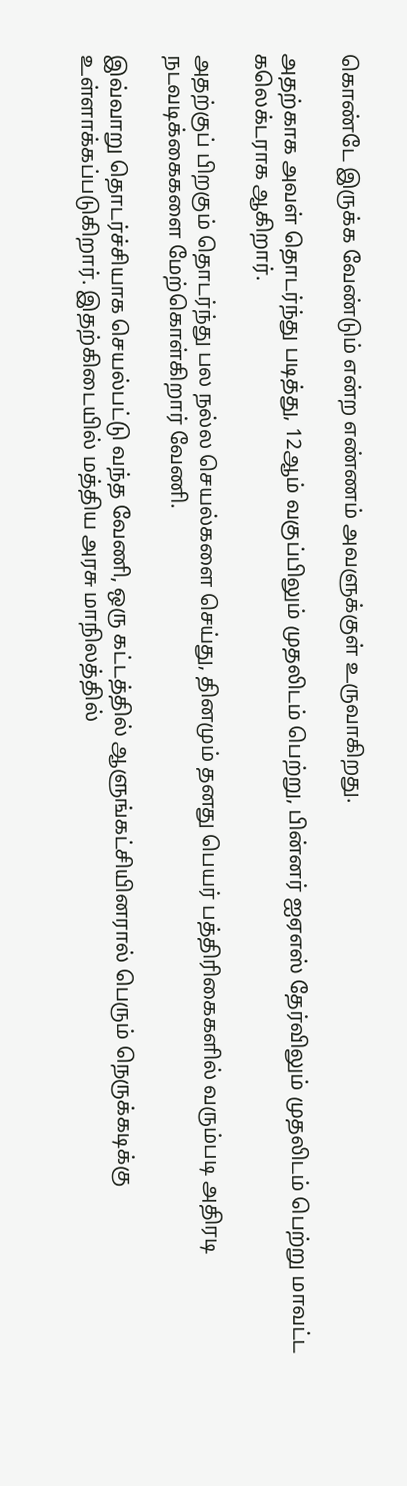கொண்டே இருக்க வேண்டும் என்ற எண்ணம் அவளுக்குள் உருவாகிறது.

அதற்காக அவள் தொடர்ந்து படித்து, 12ஆம் வகுப்பிலும் முதலிடம் பெற்று, பின்னர் ஐஏஎஸ் தேர்விலும் முதலிடம் பெற்று மாவட்ட கலெக்டராக ஆகிறார்.

அதற்குப் பிறகும் தொடர்ந்து பல நல்ல செயல்களை செய்து, தினமும் தனது பெயர் பத்திரிகைகளில் வரும்படி அதிரடி நடவடிக்கைகளை மேற்கொள்கிறார் வேணி.

இவ்வாறு தொடர்ச்சியாக செயல்பட்டு வந்த வேணி, ஒரு கட்டத்தில் ஆளுங்கட்சியினரால் பெரும் நெருக்கடிக்கு உள்ளாக்கப்படுகிறார். இதற்கிடையில் மத்திய அரசு மாநிலத்தில்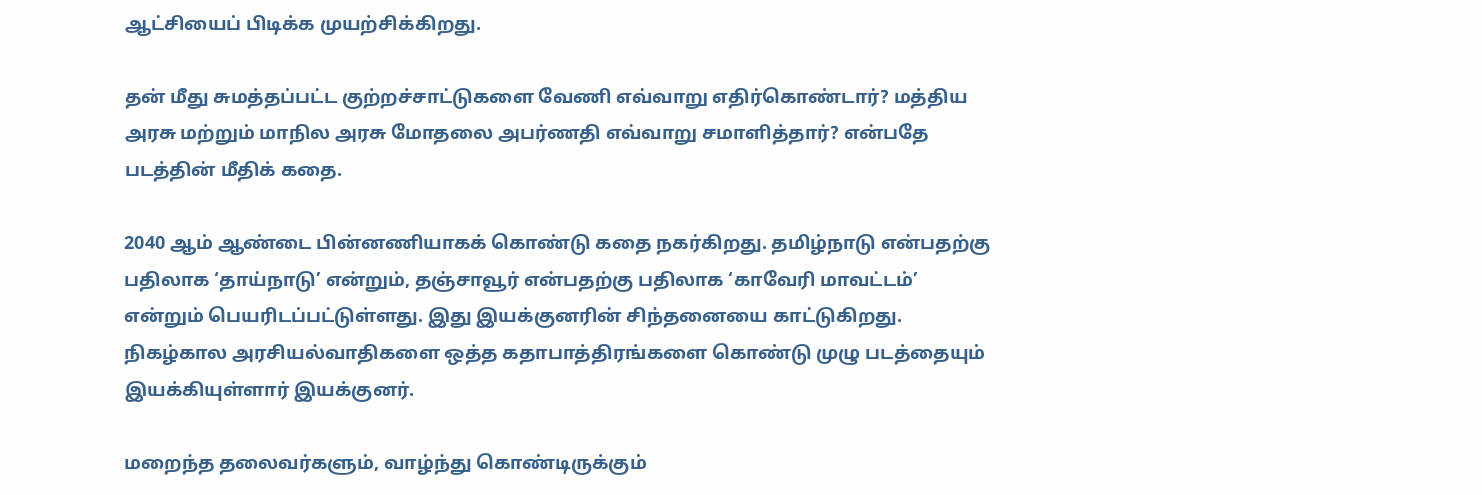ஆட்சியைப் பிடிக்க முயற்சிக்கிறது.

தன் மீது சுமத்தப்பட்ட குற்றச்சாட்டுகளை வேணி எவ்வாறு எதிர்கொண்டார்? மத்திய அரசு மற்றும் மாநில அரசு மோதலை அபர்ணதி எவ்வாறு சமாளித்தார்? என்பதே படத்தின் மீதிக் கதை.

2040 ஆம் ஆண்டை பின்னணியாகக் கொண்டு கதை நகர்கிறது. தமிழ்நாடு என்பதற்கு பதிலாக ‘தாய்நாடு’ என்றும், தஞ்சாவூர் என்பதற்கு பதிலாக ‘காவேரி மாவட்டம்’ என்றும் பெயரிடப்பட்டுள்ளது. இது இயக்குனரின் சிந்தனையை காட்டுகிறது. நிகழ்கால அரசியல்வாதிகளை ஒத்த கதாபாத்திரங்களை கொண்டு முழு படத்தையும் இயக்கியுள்ளார் இயக்குனர்.

மறைந்த தலைவர்களும், வாழ்ந்து கொண்டிருக்கும்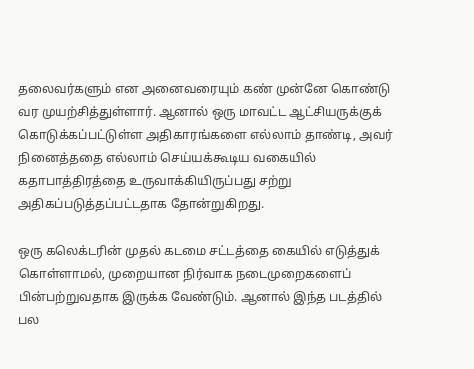தலைவர்களும் என அனைவரையும் கண் முன்னே கொண்டு வர முயற்சித்துள்ளார். ஆனால் ஒரு மாவட்ட ஆட்சியருக்குக் கொடுக்கப்பட்டுள்ள அதிகாரங்களை எல்லாம் தாண்டி, அவர் நினைத்ததை எல்லாம் செய்யக்கூடிய வகையில் கதாபாத்திரத்தை உருவாக்கியிருப்பது சற்று அதிகப்படுத்தப்பட்டதாக தோன்றுகிறது.

ஒரு கலெக்டரின் முதல் கடமை சட்டத்தை கையில் எடுத்துக் கொள்ளாமல், முறையான நிர்வாக நடைமுறைகளைப் பின்பற்றுவதாக இருக்க வேண்டும். ஆனால் இந்த படத்தில் பல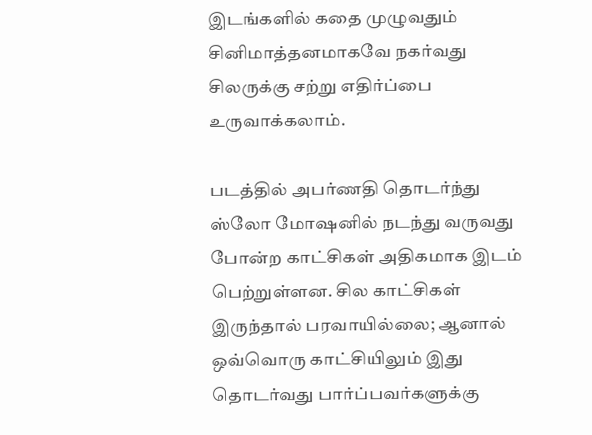இடங்களில் கதை முழுவதும் சினிமாத்தனமாகவே நகர்வது சிலருக்கு சற்று எதிர்ப்பை உருவாக்கலாம்.

படத்தில் அபர்ணதி தொடர்ந்து ஸ்லோ மோஷனில் நடந்து வருவது போன்ற காட்சிகள் அதிகமாக இடம் பெற்றுள்ளன. சில காட்சிகள் இருந்தால் பரவாயில்லை; ஆனால் ஒவ்வொரு காட்சியிலும் இது தொடர்வது பார்ப்பவர்களுக்கு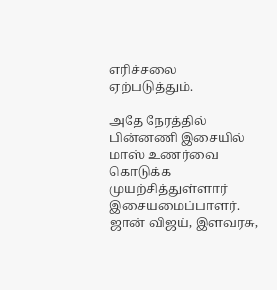எரிச்சலை ஏற்படுத்தும்.

அதே நேரத்தில் பின்னணி இசையில் மாஸ் உணர்வை கொடுக்க முயற்சித்துள்ளார் இசையமைப்பாளர். ஜான் விஜய், இளவரசு,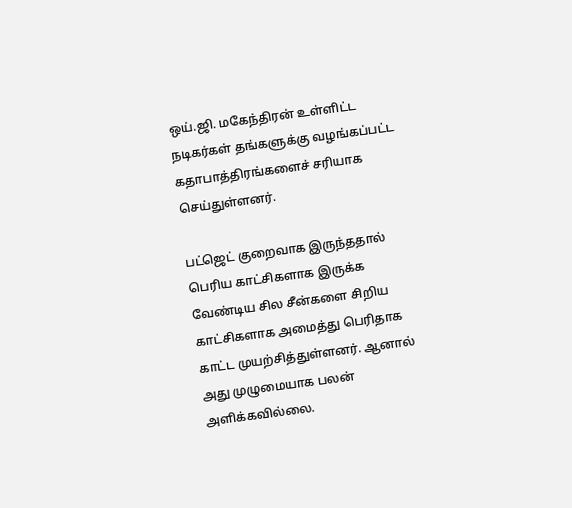ஒய்.ஜி. மகேந்திரன் உள்ளிட்ட நடிகர்கள் தங்களுக்கு வழங்கப்பட்ட கதாபாத்திரங்களைச் சரியாக செய்துள்ளனர்.

பட்ஜெட் குறைவாக இருந்ததால் பெரிய காட்சிகளாக இருக்க வேண்டிய சில சீன்களை சிறிய காட்சிகளாக அமைத்து பெரிதாக காட்ட முயற்சித்துள்ளனர். ஆனால் அது முழுமையாக பலன் அளிக்கவில்லை.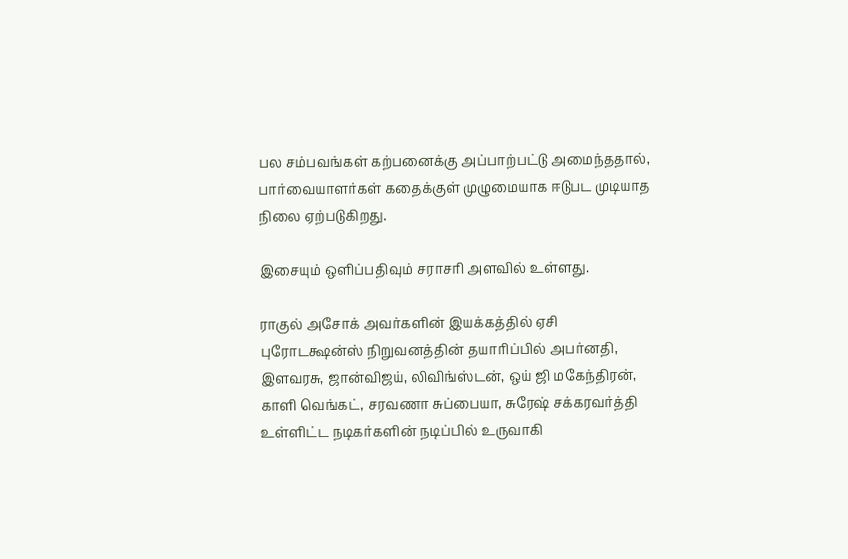பல சம்பவங்கள் கற்பனைக்கு அப்பாற்பட்டு அமைந்ததால், பார்வையாளர்கள் கதைக்குள் முழுமையாக ஈடுபட முடியாத நிலை ஏற்படுகிறது.

இசையும் ஒளிப்பதிவும் சராசரி அளவில் உள்ளது.

ராகுல் அசோக் அவர்களின் இயக்கத்தில் ஏசி புரோடக்ஷன்ஸ் நிறுவனத்தின் தயாரிப்பில் அபர்னதி, இளவரசு, ஜான்விஜய், லிவிங்ஸ்டன், ஒய் ஜி மகேந்திரன், காளி வெங்கட், சரவணா சுப்பையா, சுரேஷ் சக்கரவர்த்தி உள்ளிட்ட நடிகர்களின் நடிப்பில் உருவாகி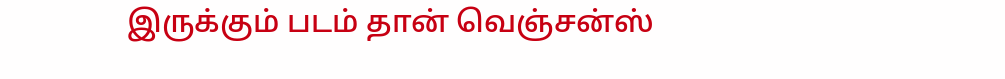இருக்கும் படம் தான் வெஞ்சன்ஸ்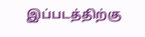இப்படத்திற்கு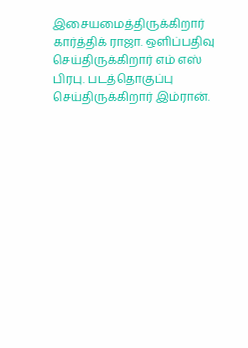இசையமைத்திருக்கிறார் கார்த்திக் ராஜா. ஒளிப்பதிவு செய்திருக்கிறார் எம் எஸ் பிரபு. படத்தொகுப்பு செய்திருக்கிறார் இம்ரான்.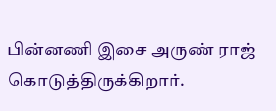பின்னணி இசை அருண் ராஜ் கொடுத்திருக்கிறார்.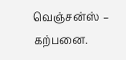வெஞ்சன்ஸ் – கற்பனை.